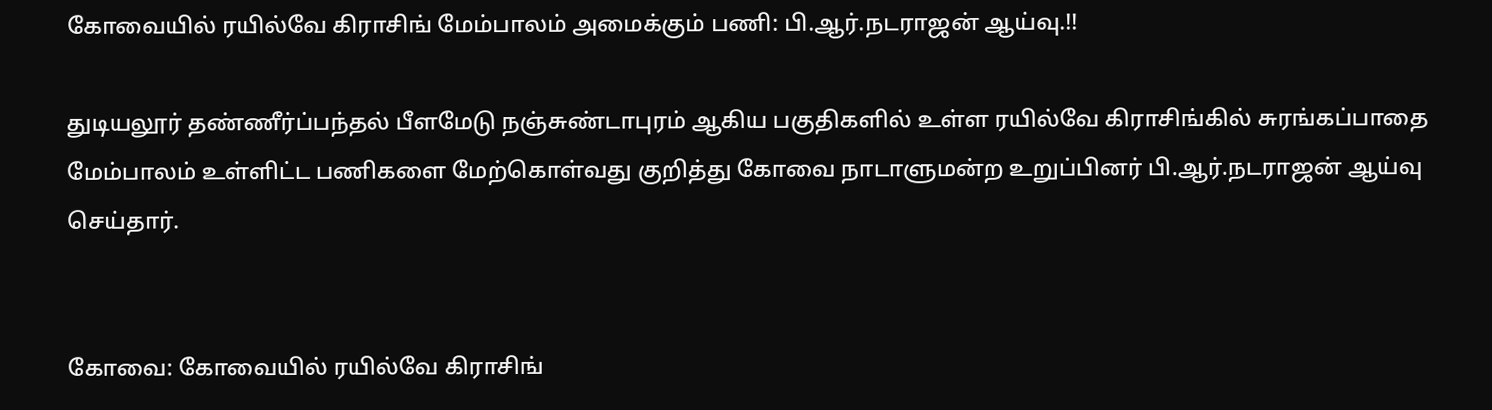கோவையில் ரயில்வே கிராசிங் மேம்பாலம் அமைக்கும் பணி: பி.ஆர்.நடராஜன் ஆய்வு.!!

துடியலூர் தண்ணீர்ப்பந்தல் பீளமேடு நஞ்சுண்டாபுரம் ஆகிய பகுதிகளில் உள்ள ரயில்வே கிராசிங்கில் சுரங்கப்பாதை மேம்பாலம் உள்ளிட்ட பணிகளை மேற்கொள்வது குறித்து கோவை நாடாளுமன்ற உறுப்பினர் பி.ஆர்.நடராஜன் ஆய்வு செய்தார்.


கோவை: கோவையில் ரயில்வே கிராசிங்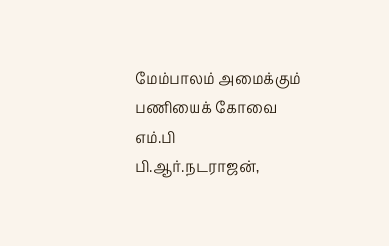மேம்பாலம் அமைக்கும் பணியைக் கோவை எம்.பி பி.ஆர்.நடராஜன்,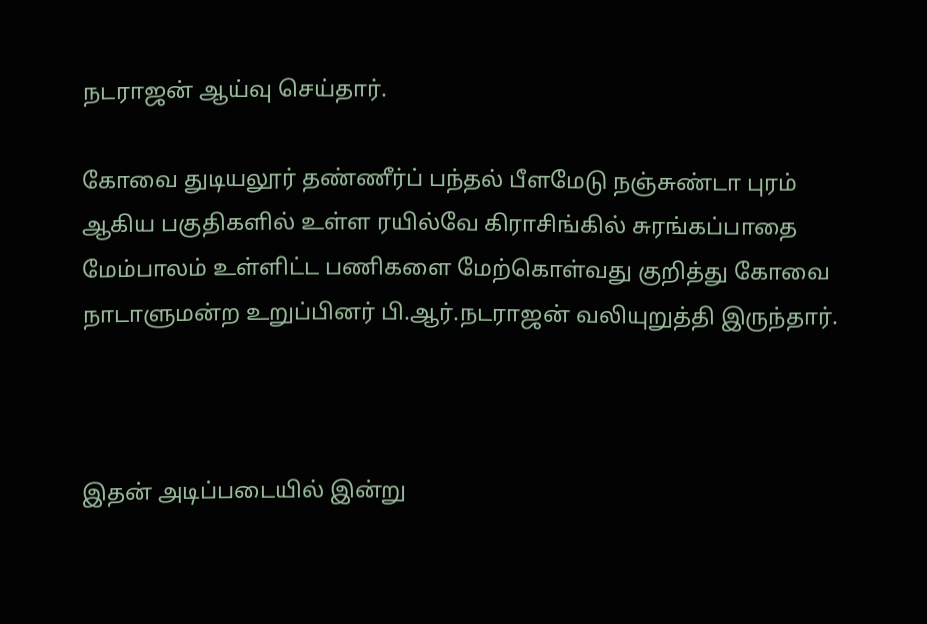நடராஜன் ஆய்வு செய்தார்.

கோவை துடியலூர் தண்ணீர்ப் பந்தல் பீளமேடு நஞ்சுண்டா புரம் ஆகிய பகுதிகளில் உள்ள ரயில்வே கிராசிங்கில் சுரங்கப்பாதை மேம்பாலம் உள்ளிட்ட பணிகளை மேற்கொள்வது குறித்து கோவை நாடாளுமன்ற உறுப்பினர் பி.ஆர்.நடராஜன் வலியுறுத்தி இருந்தார்.



இதன் அடிப்படையில் இன்று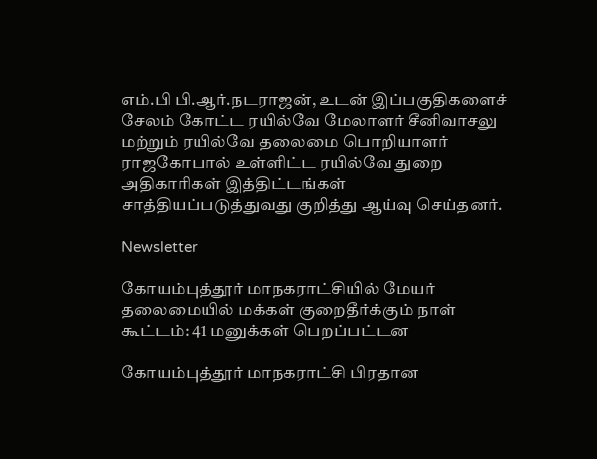எம்.பி பி.ஆர்.நடராஜன், உடன் இப்பகுதிகளைச் சேலம் கோட்ட ரயில்வே மேலாளர் சீனிவாசலு மற்றும் ரயில்வே தலைமை பொறியாளர் ராஜகோபால் உள்ளிட்ட ரயில்வே துறை அதிகாரிகள் இத்திட்டங்கள் சாத்தியப்படுத்துவது குறித்து ஆய்வு செய்தனர்.

Newsletter

கோயம்புத்தூர் மாநகராட்சியில் மேயர் தலைமையில் மக்கள் குறைதீர்க்கும் நாள் கூட்டம்: 41 மனுக்கள் பெறப்பட்டன

கோயம்புத்தூர் மாநகராட்சி பிரதான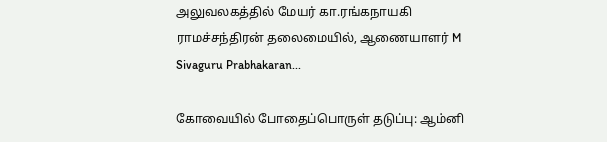அலுவலகத்தில் மேயர் கா.ரங்கநாயகி ராமச்சந்திரன் தலைமையில், ஆணையாளர் M Sivaguru Prabhakaran...

கோவையில் போதைப்பொருள் தடுப்பு: ஆம்னி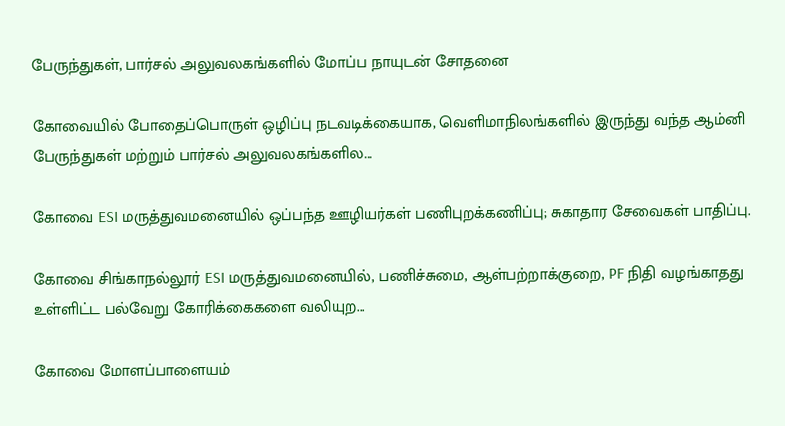பேருந்துகள், பார்சல் அலுவலகங்களில் மோப்ப நாயுடன் சோதனை

கோவையில் போதைப்பொருள் ஒழிப்பு நடவடிக்கையாக, வெளிமாநிலங்களில் இருந்து வந்த ஆம்னி பேருந்துகள் மற்றும் பார்சல் அலுவலகங்களில...

கோவை ESI மருத்துவமனையில் ஒப்பந்த ஊழியர்கள் பணிபுறக்கணிப்பு; சுகாதார சேவைகள் பாதிப்பு.

கோவை சிங்காநல்லூர் ESI மருத்துவமனையில், பணிச்சுமை, ஆள்பற்றாக்குறை, PF நிதி வழங்காதது உள்ளிட்ட பல்வேறு கோரிக்கைகளை வலியுற...

கோவை மோளப்பாளையம்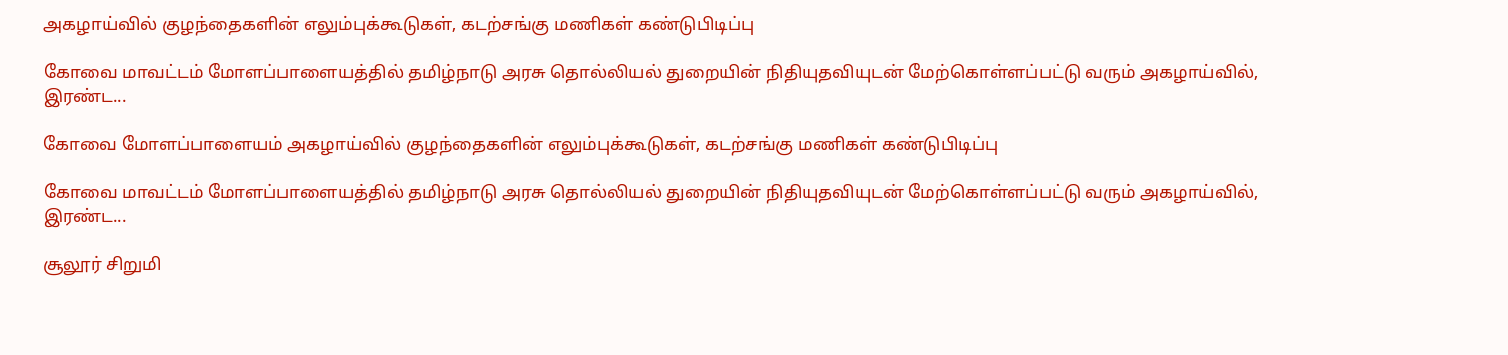அகழாய்வில் குழந்தைகளின் எலும்புக்கூடுகள், கடற்சங்கு மணிகள் கண்டுபிடிப்பு

கோவை மாவட்டம் மோளப்பாளையத்தில் தமிழ்நாடு அரசு தொல்லியல் துறையின் நிதியுதவியுடன் மேற்கொள்ளப்பட்டு வரும் அகழாய்வில், இரண்ட...

கோவை மோளப்பாளையம் அகழாய்வில் குழந்தைகளின் எலும்புக்கூடுகள், கடற்சங்கு மணிகள் கண்டுபிடிப்பு

கோவை மாவட்டம் மோளப்பாளையத்தில் தமிழ்நாடு அரசு தொல்லியல் துறையின் நிதியுதவியுடன் மேற்கொள்ளப்பட்டு வரும் அகழாய்வில், இரண்ட...

சூலூர் சிறுமி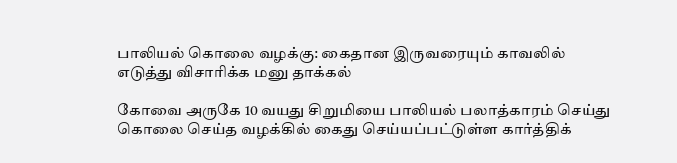பாலியல் கொலை வழக்கு: கைதான இருவரையும் காவலில் எடுத்து விசாரிக்க மனு தாக்கல்

கோவை அருகே 10 வயது சிறுமியை பாலியல் பலாத்காரம் செய்து கொலை செய்த வழக்கில் கைது செய்யப்பட்டுள்ள கார்த்திக்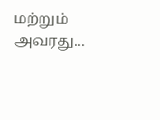மற்றும் அவரது...